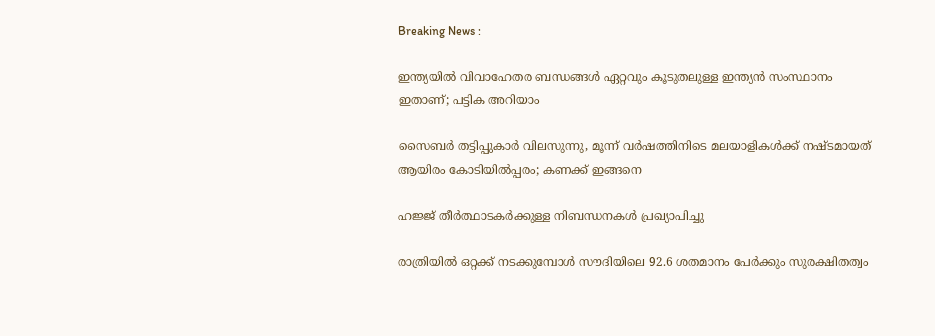Breaking News :

ഇന്ത്യയില്‍ വിവാഹേതര ബന്ധങ്ങള്‍ ഏറ്റവും കൂടുതലുള്ള ഇന്ത്യന്‍ സംസ്ഥാനം ഇതാണ്; പട്ടിക അറിയാം

സൈബര്‍ തട്ടിപ്പുകാര്‍ വിലസുന്നു, മൂന്ന് വര്‍ഷത്തിനിടെ മലയാളികള്‍ക്ക് നഷ്ടമായത് ആയിരം കോടിയില്‍പ്പരം; കണക്ക് ഇങ്ങനെ

ഹജ്ജ് തീർത്ഥാടകർക്കുള്ള നിബന്ധനകൾ പ്രഖ്യാപിച്ചു

രാത്രിയിൽ ഒറ്റക്ക് നടക്കുമ്പോൾ സൗദിയിലെ 92.6 ശതമാനം പേർക്കും സുരക്ഷിതത്വം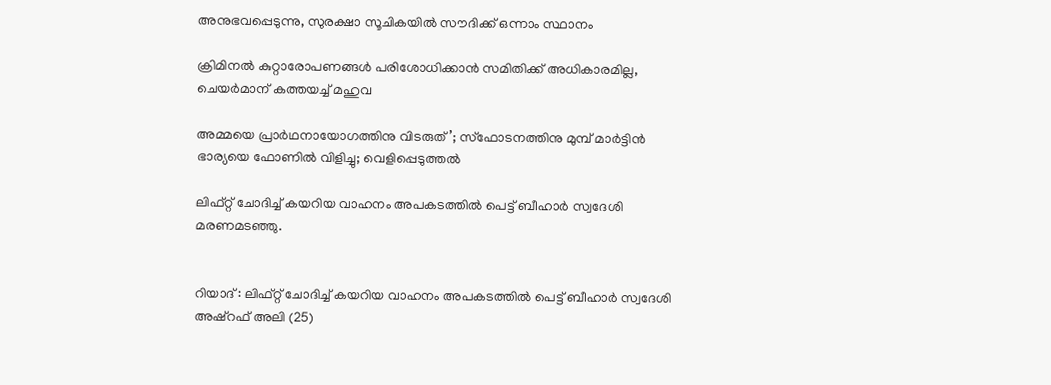അനുഭവപ്പെടുന്നു, സുരക്ഷാ സൂചികയിൽ സൗദിക്ക് ഒന്നാം സ്ഥാനം

ക്രിമിനല്‍ കുറ്റാരോപണങ്ങള്‍ പരിശോധിക്കാന്‍ സമിതിക്ക്‌ അധികാരമില്ല, ചെയര്‍മാന്‌ കത്തയച്ച് മഹുവ

അമ്മയെ പ്രാര്‍ഥനായോഗത്തിനു വിടരുത്’; സ്‌ഫോടനത്തിനു മുമ്പ് മാര്‍ട്ടിന്‍ ഭാര്യയെ ഫോണില്‍ വിളിച്ചു; വെളിപ്പെടുത്തല്‍

ലിഫ്റ്റ് ചോദിച്ച് കയറിയ വാഹനം അപകടത്തിൽ പെട്ട് ബീഹാർ സ്വദേശി മരണമടഞ്ഞു.


റിയാദ് : ലിഫ്റ്റ് ചോദിച്ച് കയറിയ വാഹനം അപകടത്തിൽ പെട്ട് ബീഹാർ സ്വദേശി അഷ്റഫ് അലി (25)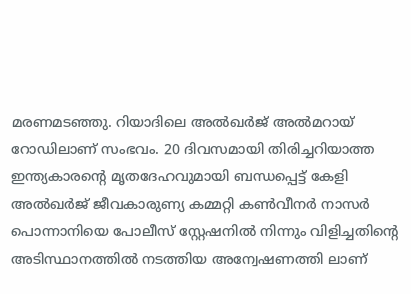മരണമടഞ്ഞു. റിയാദിലെ അൽഖർജ് അൽമറായ് റോഡിലാണ് സംഭവം. 20 ദിവസമായി തിരിച്ചറിയാത്ത ഇന്ത്യകാരന്റെ മൃതദേഹവുമായി ബന്ധപ്പെട്ട് കേളി അൽഖർജ് ജീവകാരുണ്യ കമ്മറ്റി കൺവീനർ നാസർ പൊന്നാനിയെ പോലീസ് സ്റ്റേഷനിൽ നിന്നും വിളിച്ചതിന്റെ അടിസ്ഥാനത്തിൽ നടത്തിയ അന്വേഷണത്തി ലാണ്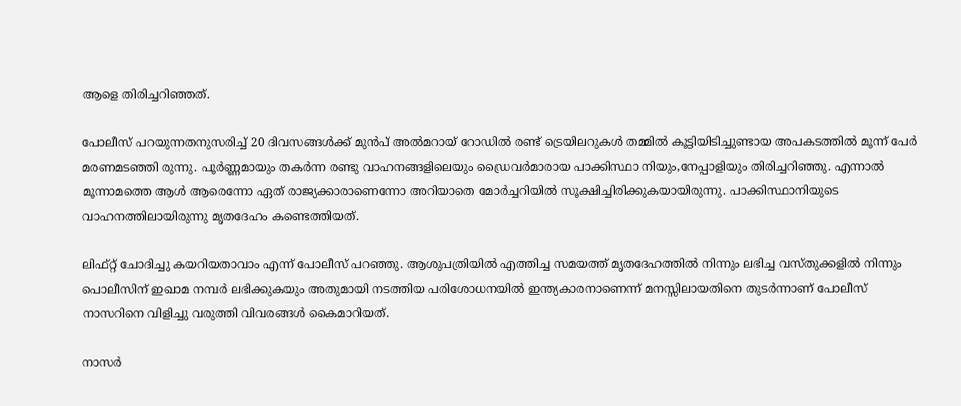ആളെ തിരിച്ചറിഞ്ഞത്.

പോലീസ് പറയുന്നതനുസരിച്ച് 20 ദിവസങ്ങൾക്ക് മുൻപ് അൽമറായ്‌ റോഡിൽ രണ്ട് ട്രെയിലറുകൾ തമ്മിൽ കൂട്ടിയിടിച്ചുണ്ടായ അപകടത്തിൽ മൂന്ന് പേർ മരണമടഞ്ഞി രുന്നു. പൂർണ്ണമായും തകർന്ന രണ്ടു വാഹനങ്ങളിലെയും ഡ്രൈവർമാരായ പാക്കിസ്ഥാ നിയും,നേപ്പാളിയും തിരിച്ചറിഞ്ഞു. എന്നാൽ മൂന്നാമത്തെ ആൾ ആരെന്നോ ഏത് രാജ്യക്കാരാണെന്നോ അറിയാതെ മോർച്ചറിയിൽ സൂക്ഷിച്ചിരിക്കുകയായിരുന്നു. പാക്കിസ്ഥാനിയുടെ വാഹനത്തിലായിരുന്നു മൃതദേഹം കണ്ടെത്തിയത്.

ലിഫ്റ്റ് ചോദിച്ചു കയറിയതാവാം എന്ന് പോലീസ് പറഞ്ഞു. ആശുപത്രിയിൽ എത്തിച്ച സമയത്ത് മൃതദേഹത്തിൽ നിന്നും ലഭിച്ച വസ്തുക്കളിൽ നിന്നും പൊലീസിന് ഇഖാമ നമ്പർ ലഭിക്കുകയും അതുമായി നടത്തിയ പരിശോധനയിൽ ഇന്ത്യകാരനാണെന്ന് മനസ്സിലായതിനെ തുടർന്നാണ് പോലീസ് നാസറിനെ വിളിച്ചു വരുത്തി വിവരങ്ങൾ കൈമാറിയത്.

നാസർ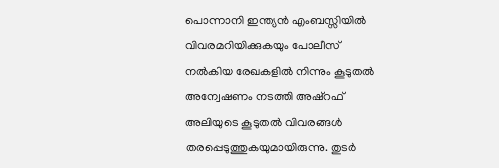പൊന്നാനി ഇന്ത്യൻ എംബസ്സിയിൽ വിവരമറിയിക്കുകയും പോലീസ് നൽകിയ രേഖകളിൽ നിന്നും കൂടുതൽ അന്വേഷണം നടത്തി അഷ്റഫ് അലിയുടെ കൂടുതൽ വിവരങ്ങൾ തരപ്പെടുത്തുകയുമായിരുന്നു. തുടർ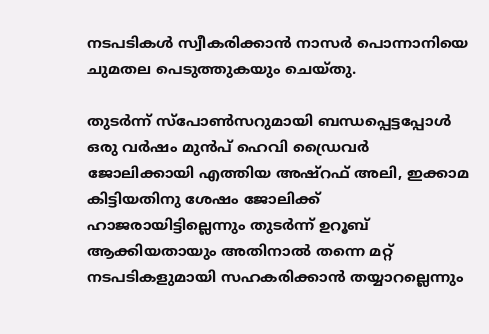നടപടികൾ സ്വീകരിക്കാൻ നാസർ പൊന്നാനിയെ ചുമതല പെടുത്തുകയും ചെയ്തു.

തുടർന്ന് സ്പോൺസറുമായി ബന്ധപ്പെട്ടപ്പോൾ ഒരു വർഷം മുൻപ് ഹെവി ഡ്രൈവർ ജോലിക്കായി എത്തിയ അഷ്റഫ് അലി, ഇക്കാമ കിട്ടിയതിനു ശേഷം ജോലിക്ക് ഹാജരായിട്ടില്ലെന്നും തുടർന്ന് ഉറൂബ് ആക്കിയതായും അതിനാൽ തന്നെ മറ്റ് നടപടികളുമായി സഹകരിക്കാൻ തയ്യാറല്ലെന്നും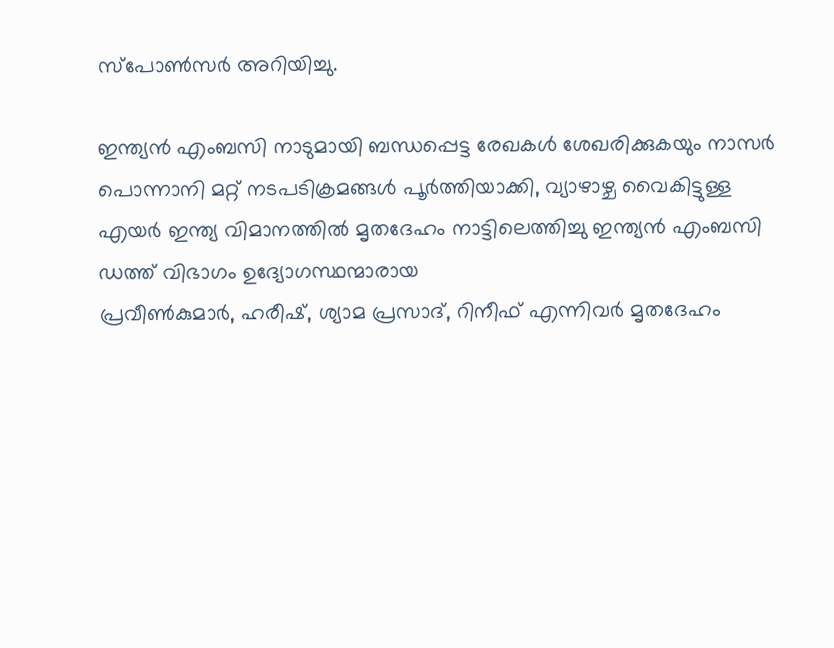സ്പോൺസർ അറിയിച്ചു.

ഇന്ത്യൻ എംബസി നാടുമായി ബന്ധപ്പെട്ട രേഖകൾ ശേഖരിക്കുകയും നാസർ പൊന്നാനി മറ്റ് നടപടിക്രമങ്ങൾ പൂർത്തിയാക്കി, വ്യാഴാഴ്ച വൈകിട്ടുള്ള എയർ ഇന്ത്യ വിമാനത്തിൽ മൃതദേഹം നാട്ടിലെത്തിച്ചു ഇന്ത്യൻ എംബസി ഡത്ത് വിഭാഗം ഉദ്യോഗസ്ഥന്മാരായ
പ്രവീൺകുമാർ, ഹരീഷ്, ശ്യാമ പ്രസാദ്, റിനീഫ് എന്നിവർ മൃതദേഹം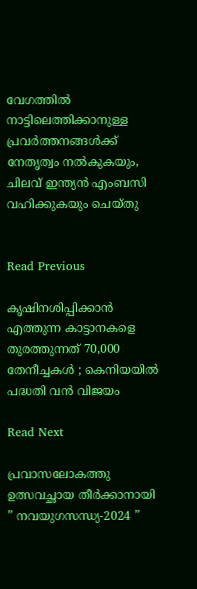വേഗത്തിൽ നാട്ടിലെത്തിക്കാനുള്ള പ്രവർത്തനങ്ങൾക്ക് നേതൃത്വം നൽകുകയും, ചിലവ് ഇന്ത്യൻ എംബസി വഹിക്കുകയും ചെയ്തു


Read Previous

കൃഷിനശിപ്പിക്കാൻ എത്തുന്ന കാട്ടാനകളെ തുരത്തുന്നത് 70,000 തേനീച്ചകൾ ; കെനിയയിൽ പദ്ധതി വൻ വിജയം

Read Next

പ്രവാസലോകത്തു ഉത്സവച്ഛായ തീർക്കാനായി ” നവയുഗസന്ധ്യ-2024 ”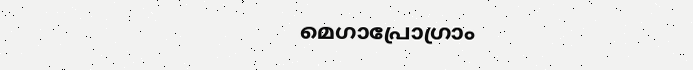മെഗാപ്രോഗ്രാം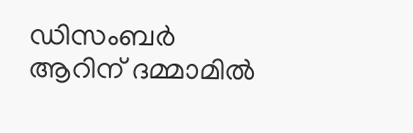ഡിസംബർ ആറിന് ദമ്മാമിൽ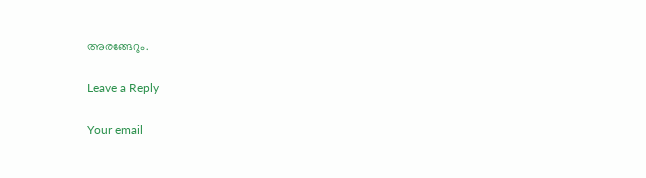അരങ്ങേറും.

Leave a Reply

Your email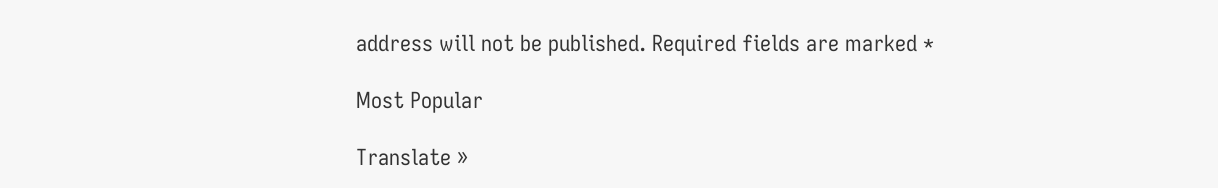address will not be published. Required fields are marked *

Most Popular

Translate »